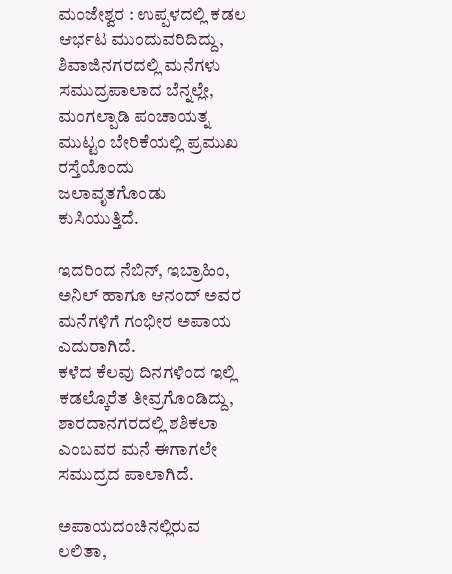ಮಂಜೇಶ್ವರ : ಉಪ್ಪಳದಲ್ಲಿ ಕಡಲ ಆರ್ಭಟ ಮುಂದುವರಿದಿದ್ದು, ಶಿವಾಜಿನಗರದಲ್ಲಿ ಮನೆಗಳು ಸಮುದ್ರಪಾಲಾದ ಬೆನ್ನಲ್ಲೇ, ಮಂಗಲ್ಪಾಡಿ ಪಂಚಾಯತ್ನ ಮುಟ್ಟಂ ಬೇರಿಕೆಯಲ್ಲಿ ಪ್ರಮುಖ ರಸ್ತೆಯೊಂದು ಜಲಾವೃತಗೊಂಡು ಕುಸಿಯುತ್ತಿದೆ.

ಇದರಿಂದ ನೆಬಿನ್, ಇಬ್ರಾಹಿಂ, ಅನಿಲ್ ಹಾಗೂ ಆನಂದ್ ಅವರ ಮನೆಗಳಿಗೆ ಗಂಭೀರ ಅಪಾಯ ಎದುರಾಗಿದೆ.
ಕಳೆದ ಕೆಲವು ದಿನಗಳಿಂದ ಇಲ್ಲಿ ಕಡಲ್ಕೊರೆತ ತೀವ್ರಗೊಂಡಿದ್ದು, ಶಾರದಾನಗರದಲ್ಲಿ ಶಶಿಕಲಾ ಎಂಬವರ ಮನೆ ಈಗಾಗಲೇ ಸಮುದ್ರದ ಪಾಲಾಗಿದೆ.

ಅಪಾಯದಂಚಿನಲ್ಲಿರುವ ಲಲಿತಾ,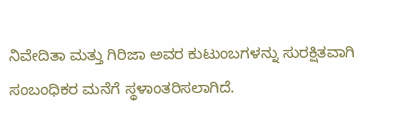ನಿವೇದಿತಾ ಮತ್ತು ಗಿರಿಜಾ ಅವರ ಕುಟುಂಬಗಳನ್ನು ಸುರಕ್ಷಿತವಾಗಿ ಸಂಬಂಧಿಕರ ಮನೆಗೆ ಸ್ಥಳಾಂತರಿಸಲಾಗಿದೆ.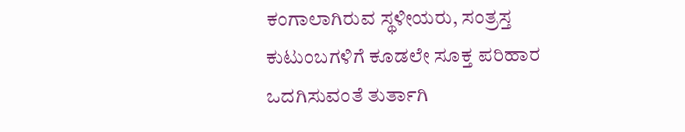ಕಂಗಾಲಾಗಿರುವ ಸ್ಥಳೀಯರು, ಸಂತ್ರಸ್ತ ಕುಟುಂಬಗಳಿಗೆ ಕೂಡಲೇ ಸೂಕ್ತ ಪರಿಹಾರ ಒದಗಿಸುವಂತೆ ತುರ್ತಾಗಿ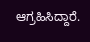ಆಗ್ರಹಿಸಿದ್ದಾರೆ.